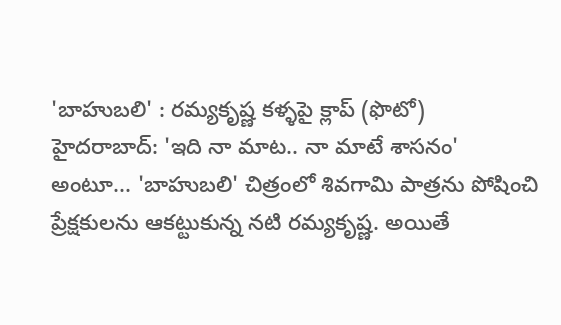'బాహుబలి' : రమ్యకృష్ణ కళ్ళపై క్లాప్ (ఫొటో)
హైదరాబాద్: 'ఇది నా మాట.. నా మాటే శాసనం' అంటూ... 'బాహుబలి' చిత్రంలో శివగామి పాత్రను పోషించి ప్రేక్షకులను ఆకట్టుకున్న నటి రమ్యకృష్ణ. అయితే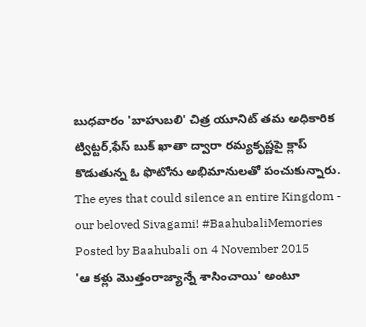బుధవారం 'బాహుబలి' చిత్ర యూనిట్ తమ అధికారిక ట్విట్టర్,ఫేస్ బుక్ ఖాతా ద్వారా రమ్యకృష్ణపై క్లాప్ కొడుతున్న ఓ ఫొటోను అభిమానులతో పంచుకున్నారు.
The eyes that could silence an entire Kingdom - our beloved Sivagami! #BaahubaliMemories
Posted by Baahubali on 4 November 2015
'ఆ కళ్లు మొత్తంరాజ్యాన్నే శాసించాయి' అంటూ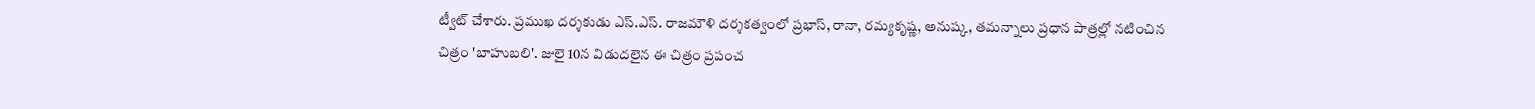ట్వీట్ చేశారు. ప్రముఖ దర్శకుడు ఎస్.ఎస్. రాజమౌళి దర్శకత్వంలో ప్రభాస్, రానా, రమ్యకృష్ణ, అనుష్క, తమన్నాలు ప్రధాన పాత్రల్లో నటించిన చిత్రం 'బాహుబలి'. జులై 10న విడుదలైన ఈ చిత్రం ప్రపంచ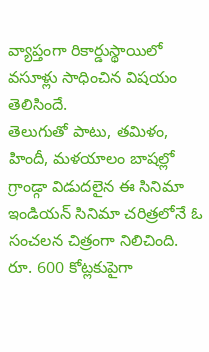వ్యాప్తంగా రికార్డుస్థాయిలో వసూళ్లు సాధించిన విషయం తెలిసిందే.
తెలుగుతో పాటు, తమిళం, హిందీ, మళయాలం బాషల్లో గ్రాండ్గా విడుదలైన ఈ సినిమా ఇండియన్ సినిమా చరిత్రలోనే ఓ సంచలన చిత్రంగా నిలిచింది. రూ. 600 కోట్లకుపైగా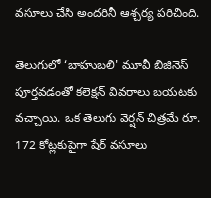వసూలు చేసి అందరినీ ఆశ్చర్య పరిచింది.

తెలుగులో ‘బాహుబలి' మూవీ బిజినెస్ పూర్తవడంతో కలెక్షన్ వివరాలు బయటకు వచ్చాయి. ఒక తెలుగు వెర్షన్ చిత్రమే రూ. 172 కోట్లకుపైగా షేర్ వసూలు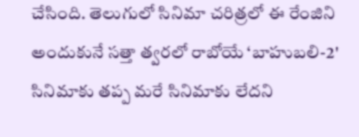చేసింది. తెలుగులో సినిమా చరిత్రలో ఈ రేంజిని అందుకునే సత్తా త్వరలో రాబోయే ‘బాహుబలి-2' సినిమాకు తప్ప మరే సినిమాకు లేదని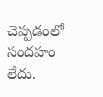చెప్పడంలో సందహం లేదు.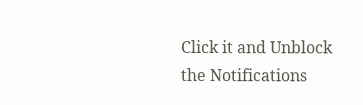Click it and Unblock the Notifications